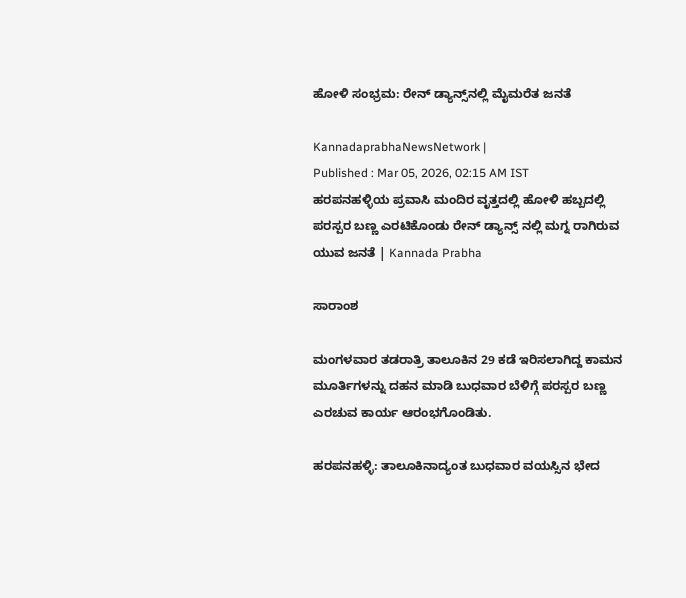ಹೋಳಿ ಸಂಭ್ರಮ: ರೇನ್‌ ಡ್ಯಾನ್ಸ್‌ನಲ್ಲಿ ಮೈಮರೆತ ಜನತೆ

KannadaprabhaNewsNetwork |
Published : Mar 05, 2026, 02:15 AM IST
ಹರಪನಹಳ್ಳಿಯ ಪ್ರವಾಸಿ ಮಂದಿರ ವೃತ್ತದಲ್ಲಿ ಹೋಳಿ ಹಬ್ಬದಲ್ಲಿ ಪರಸ್ಪರ ಬಣ್ಣ ಎರಟಿಕೊಂಡು ರೇನ್ ಡ್ಯಾನ್ಸ್ ನಲ್ಲಿ ಮಗ್ನ ರಾಗಿರುವ ಯುವ ಜನತೆ | Kannada Prabha

ಸಾರಾಂಶ

ಮಂಗಳವಾರ ತಡರಾತ್ರಿ ತಾಲೂಕಿನ 29 ಕಡೆ ಇರಿಸಲಾಗಿದ್ದ ಕಾಮನ ಮೂರ್ತಿಗಳನ್ನು ದಹನ ಮಾಡಿ ಬುಧವಾರ ಬೆಳಿಗ್ಗೆ ಪರಸ್ಪರ ಬಣ್ಣ ಎರಚುವ ಕಾರ್ಯ ಆರಂಭಗೊಂಡಿತು.

ಹರಪನಹಳ್ಳಿ: ತಾಲೂಕಿನಾದ್ಯಂತ ಬುಧವಾರ ವಯಸ್ಸಿನ ಭೇದ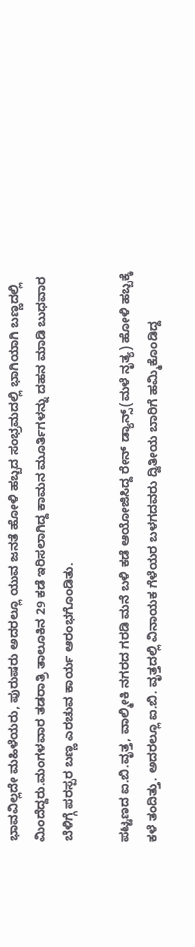ಭಾವವಿಲ್ಲದೇ ಮಹಿಳೆಯರು, ಪುರುಷರು ಅದರಲ್ಲೂ ಯುವ ಜನತೆ ಹೋಳಿ ಹಬ್ಬದ ಸಂಭ್ರಮದಲ್ಲಿ ಭಾಗಿಯಾಗಿ ಬಣ್ಣದಲ್ಲಿ ಮಿಂದೆದ್ದರು.ಮಂಗಳವಾರ ತಡರಾತ್ರಿ ತಾಲೂಕಿನ 29 ಕಡೆ ಇರಿಸಲಾಗಿದ್ದ ಕಾಮನ ಮೂರ್ತಿಗಳನ್ನು ದಹನ ಮಾಡಿ ಬುಧವಾರ ಬೆಳಿಗ್ಗೆ ಪರಸ್ಪರ ಬಣ್ಣ ಎರಚುವ ಕಾರ್ಯ ಆರಂಭಗೊಂಡಿತು.

ಪಟ್ಟಣದ ಐ.ಬಿ.ವೃತ್ತ, ವಾಲ್ಮೀಕಿ ನಗರದ ಗರಡಿ ಮನೆ ಬಳಿ ಕಡೆ ಆಯೋಜಿಸಿದ್ದ ರೇನ್ ಡ್ಯಾನ್ಸ್(ಮಳೆ ನೃತ್ಯ) ಹೋಳಿ ಹಬ್ಬಕ್ಕೆ ಕಳೆ ತಂದಿತ್ತು. ಅದರಲ್ಲೂ ಐ.ಬಿ. ವೃತ್ತದಲ್ಲಿ ವಿನಾಯಕ ಗೆಳೆಯರ ಬಳಗದವರು ದ್ವಿತೀಯ ಬಾರಿಗೆ ಹಮ್ಮಿಕೊಂಡಿದ್ದ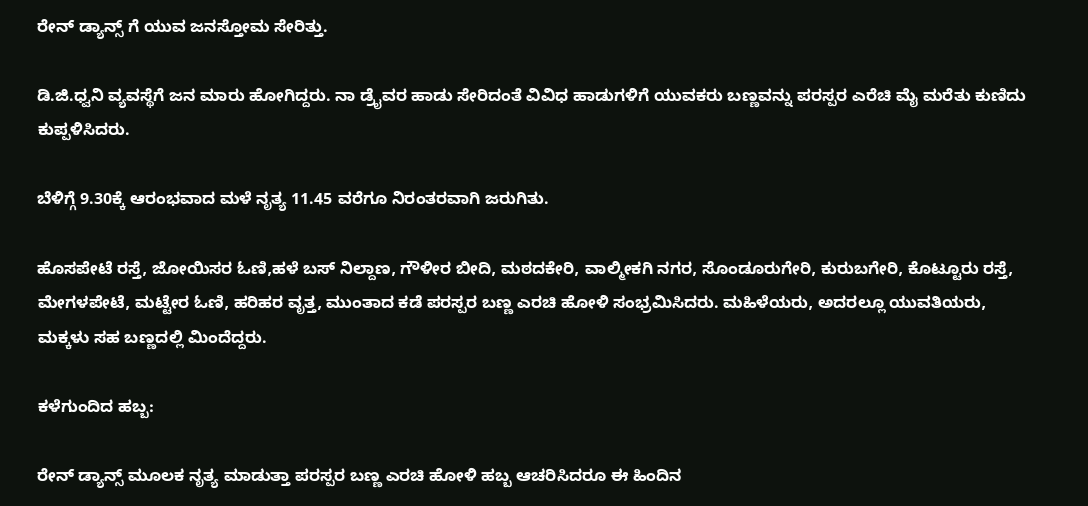ರೇನ್ ಡ್ಯಾನ್ಸ್ ಗೆ ಯುವ ಜನಸ್ತೋಮ ಸೇರಿತ್ತು.

ಡಿ.ಜಿ.ಧ್ವನಿ ವ್ಯವಸ್ಥೆಗೆ ಜನ ಮಾರು ಹೋಗಿದ್ದರು. ನಾ ಡ್ರೈವರ ಹಾಡು ಸೇರಿದಂತೆ ವಿವಿಧ ಹಾಡುಗಳಿಗೆ ಯುವಕರು ಬಣ್ಣವನ್ನು ಪರಸ್ಪರ ಎರೆಚಿ ಮೈ ಮರೆತು ಕುಣಿದು ಕುಪ್ಪಳಿಸಿದರು.

ಬೆಳಿಗ್ಗೆ 9.30ಕ್ಕೆ ಆರಂಭವಾದ ಮಳೆ ನೃತ್ಯ 11.45 ವರೆಗೂ ನಿರಂತರವಾಗಿ ಜರುಗಿತು.

ಹೊಸಪೇಟೆ ರಸ್ತೆ, ಜೋಯಿಸರ ಓಣಿ,ಹಳೆ ಬಸ್ ನಿಲ್ದಾಣ, ಗೌಳೀರ ಬೀದಿ, ಮಠದಕೇರಿ, ವಾಲ್ಮೀಕಗಿ ನಗರ, ಸೊಂಡೂರುಗೇರಿ, ಕುರುಬಗೇರಿ, ಕೊಟ್ಟೂರು ರಸ್ತೆ, ಮೇಗಳಪೇಟೆ, ಮಟ್ಟೇರ ಓಣಿ, ಹರಿಹರ ವೃತ್ತ, ಮುಂತಾದ ಕಡೆ ಪರಸ್ಪರ ಬಣ್ಣ ಎರಚಿ ಹೋಳಿ ಸಂಭ್ರಮಿಸಿದರು. ಮಹಿಳೆಯರು, ಅದರಲ್ಲೂ ಯುವತಿಯರು, ಮಕ್ಕಳು ಸಹ ಬಣ್ಣದಲ್ಲಿ ಮಿಂದೆದ್ದರು.

ಕಳೆಗುಂದಿದ ಹಬ್ಬ:

ರೇನ್‌ ಡ್ಯಾನ್ಸ್‌ ಮೂಲಕ ನೃತ್ಯ ಮಾಡುತ್ತಾ ಪರಸ್ಪರ ಬಣ್ಣ ಎರಚಿ ಹೋಳಿ ಹಬ್ಬ ಆಚರಿಸಿದರೂ ಈ ಹಿಂದಿನ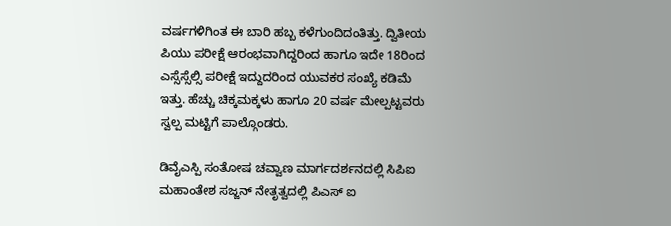ವರ್ಷಗಳಿಗಿಂತ ಈ ಬಾರಿ ಹಬ್ಬ ಕಳೆಗುಂದಿದಂತಿತ್ತು. ದ್ವಿತೀಯ ಪಿಯು ಪರೀಕ್ಷೆ ಆರಂಭವಾಗಿದ್ದರಿಂದ ಹಾಗೂ ಇದೇ 18ರಿಂದ ಎಸ್ಸೆಸ್ಸೆಲ್ಸಿ ಪರೀಕ್ಷೆ ಇದ್ದುದರಿಂದ ಯುವಕರ ಸಂಖ್ಯೆ ಕಡಿಮೆ ಇತ್ತು. ಹೆಚ್ಚು ಚಿಕ್ಕಮಕ್ಕಳು ಹಾಗೂ 20 ವರ್ಷ ಮೇಲ್ಪಟ್ಟವರು ಸ್ವಲ್ಪ ಮಟ್ಟಿಗೆ ಪಾಲ್ಗೊಂಡರು.

ಡಿವೈಎಸ್ಪಿ ಸಂತೋಷ ಚವ್ವಾಣ ಮಾರ್ಗದರ್ಶನದಲ್ಲಿ ಸಿಪಿಐ ಮಹಾಂತೇಶ ಸಜ್ಜನ್‌ ನೇತೃತ್ವದಲ್ಲಿ ಪಿಎಸ್ ಐ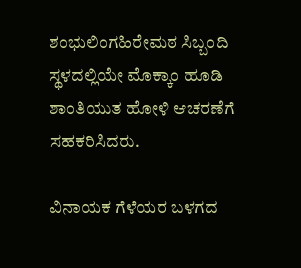ಶಂಭುಲಿಂಗಹಿರೇಮಠ ಸಿಬ್ಬಂದಿ ಸ್ಥಳದಲ್ಲಿಯೇ ಮೊಕ್ಕಾಂ ಹೂಡಿ ಶಾಂತಿಯುತ ಹೋಳಿ ಆಚರಣೆಗೆ ಸಹಕರಿಸಿದರು.

ವಿನಾಯಕ ಗೆಳೆಯರ ಬಳಗದ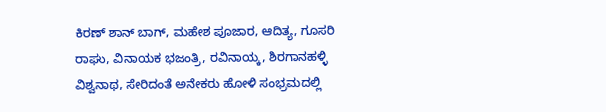ಕಿರಣ್ ಶಾನ್ ಬಾಗ್, ಮಹೇಶ ಪೂಜಾರ, ಆದಿತ್ಯ, ಗೂಸರಿ ರಾಘು, ವಿನಾಯಕ ಭಜಂತ್ರಿ, ರವಿನಾಯ್ಕ, ಶಿರಗಾನಹಳ್ಳಿ ವಿಶ್ವನಾಥ, ಸೇರಿದಂತೆ ಅನೇಕರು ಹೋಳಿ ಸಂಭ್ರಮದಲ್ಲಿ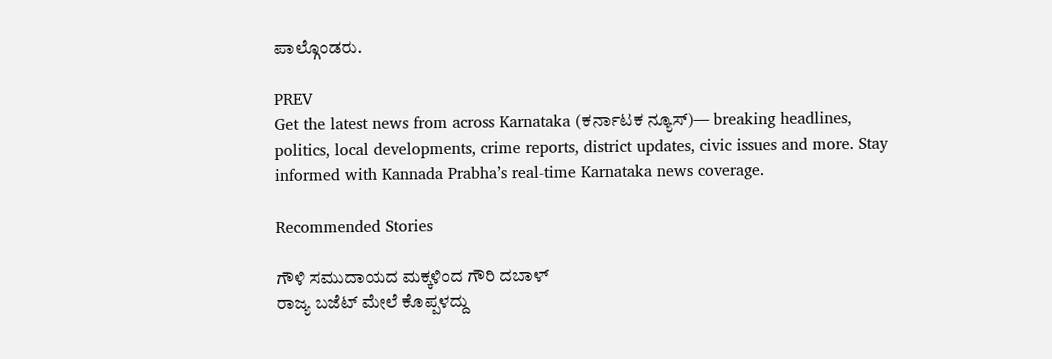ಪಾಲ್ಗೊಂಡರು.

PREV
Get the latest news from across Karnataka (ಕರ್ನಾಟಕ ನ್ಯೂಸ್)— breaking headlines, politics, local developments, crime reports, district updates, civic issues and more. Stay informed with Kannada Prabha’s real‑time Karnataka news coverage.

Recommended Stories

ಗೌಳಿ ಸಮುದಾಯದ ಮಕ್ಕಳಿಂದ ಗೌರಿ ದಬಾಳ್
ರಾಜ್ಯ ಬಜೆಟ್‌ ಮೇಲೆ ಕೊಪ್ಪಳದ್ದು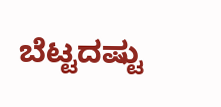ಬೆಟ್ಟದಷ್ಟು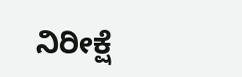ನಿರೀಕ್ಷೆ